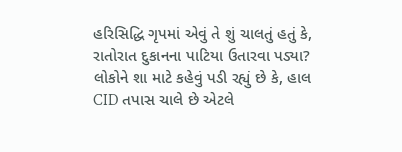હરિસિદ્ધિ ગૃપમાં એવું તે શું ચાલતું હતું કે, રાતોરાત દુકાનના પાટિયા ઉતારવા પડ્યા?
લોકોને શા માટે કહેવું પડી રહ્યું છે કે, હાલ CID તપાસ ચાલે છે એટલે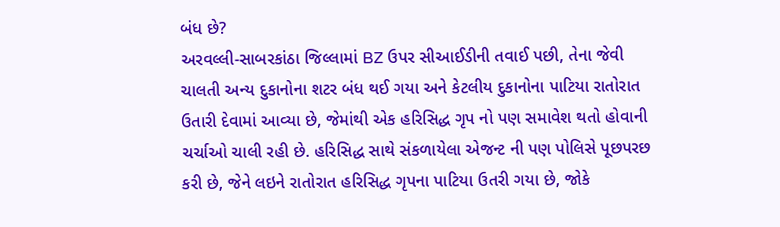બંધ છે?
અરવલ્લી-સાબરકાંઠા જિલ્લામાં BZ ઉપર સીઆઈડીની તવાઈ પછી, તેના જેવી ચાલતી અન્ય દુકાનોના શટર બંધ થઈ ગયા અને કેટલીય દુકાનોના પાટિયા રાતોરાત ઉતારી દેવામાં આવ્યા છે, જેમાંથી એક હરિસિદ્ધ ગૃપ નો પણ સમાવેશ થતો હોવાની ચર્ચાઓ ચાલી રહી છે. હરિસિદ્ધ સાથે સંકળાયેલા એજન્ટ ની પણ પોલિસે પૂછપરછ કરી છે, જેને લઇને રાતોરાત હરિસિદ્ધ ગૃપના પાટિયા ઉતરી ગયા છે, જોકે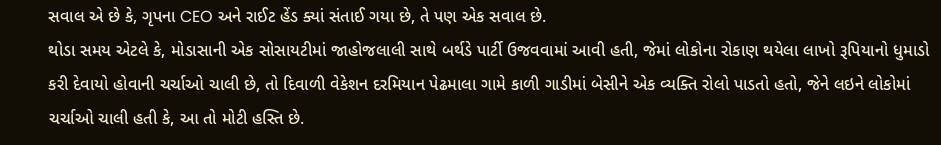સવાલ એ છે કે, ગૃપના CEO અને રાઈટ હેંડ ક્યાં સંતાઈ ગયા છે, તે પણ એક સવાલ છે.
થોડા સમય એટલે કે, મોડાસાની એક સોસાયટીમાં જાહોજલાલી સાથે બર્થડે પાર્ટી ઉજવવામાં આવી હતી, જેમાં લોકોના રોકાણ થયેલા લાખો રૂપિયાનો ધુમાડો કરી દેવાયો હોવાની ચર્ચાઓ ચાલી છે, તો દિવાળી વેકેશન દરમિયાન પેઢમાલા ગામે કાળી ગાડીમાં બેસીને એક વ્યક્તિ રોલો પાડતો હતો, જેને લઇને લોકોમાં ચર્ચાઓ ચાલી હતી કે, આ તો મોટી હસ્તિ છે.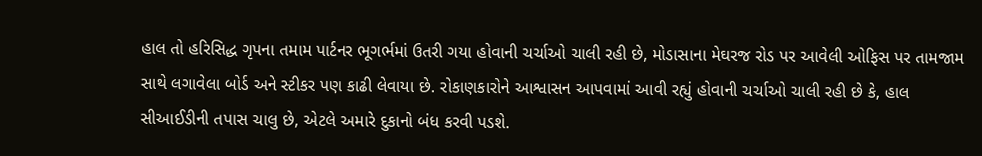હાલ તો હરિસિદ્ધ ગૃપના તમામ પાર્ટનર ભૂગર્ભમાં ઉતરી ગયા હોવાની ચર્ચાઓ ચાલી રહી છે, મોડાસાના મેઘરજ રોડ પર આવેલી ઓફિસ પર તામજામ સાથે લગાવેલા બોર્ડ અને સ્ટીકર પણ કાઢી લેવાયા છે. રોકાણકારોને આશ્વાસન આપવામાં આવી રહ્યું હોવાની ચર્ચાઓ ચાલી રહી છે કે, હાલ સીઆઈડીની તપાસ ચાલુ છે, એટલે અમારે દુકાનો બંધ કરવી પડશે.